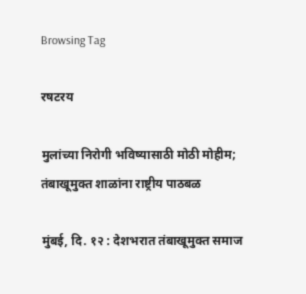Browsing Tag

रषटरय

मुलांच्या निरोगी भविष्यासाठी मोठी मोहीम; तंबाखूमुक्त शाळांना राष्ट्रीय पाठबळ

मुंबई, दि. १२ : देशभरात तंबाखूमुक्त समाज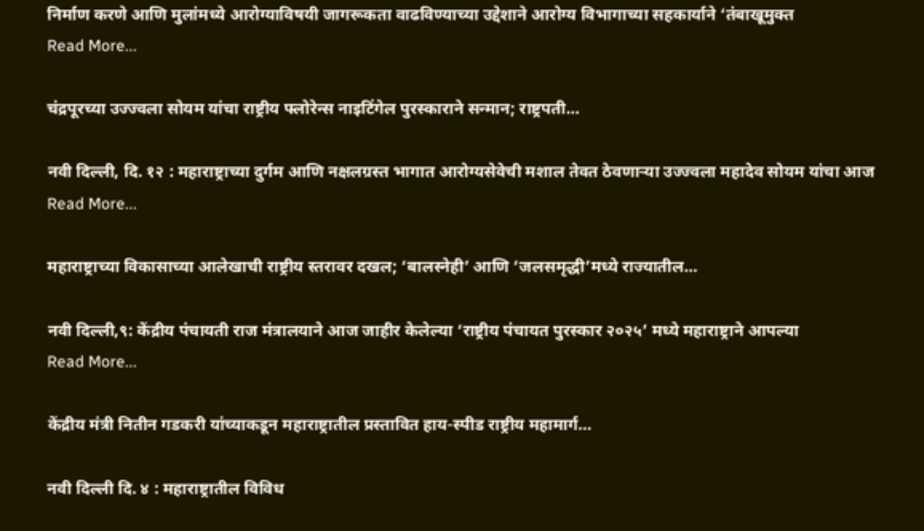निर्माण करणे आणि मुलांमध्ये आरोग्याविषयी जागरूकता वाढविण्याच्या उद्देशाने आरोग्य विभागाच्या सहकार्याने ‘तंबाखूमुक्त
Read More...

चंद्रपूरच्या उज्ज्वला सोयम यांचा राष्ट्रीय फ्लोरेन्स नाइटिंगेल पुरस्काराने सन्मान; राष्ट्रपती…

नवी दिल्ली, दि. १२ : महाराष्ट्राच्या दुर्गम आणि नक्षलग्रस्त भागात आरोग्यसेवेची मशाल तेवत ठेवणाऱ्या उज्ज्वला महादेव सोयम यांचा आज
Read More...

महाराष्ट्राच्या विकासाच्या आलेखाची राष्ट्रीय स्तरावर दखल; ‘बालस्नेही’ आणि ‘जलसमृद्धी’मध्ये राज्यातील…

नवी दिल्ली,९: केंद्रीय पंचायती राज मंत्रालयाने आज जाहीर केलेल्या ‘राष्ट्रीय पंचायत पुरस्कार २०२५’ मध्ये महाराष्ट्राने आपल्या
Read More...

केंद्रीय मंत्री नितीन गडकरी यांच्याकडून महाराष्ट्रातील प्रस्तावित हाय-स्पीड राष्ट्रीय महामार्ग…

नवी दिल्ली दि. ४ : महाराष्ट्रातील विविध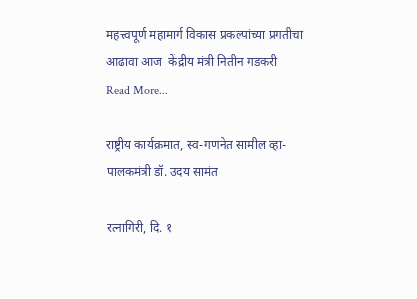महत्त्वपूर्ण महामार्ग विकास प्रकल्पांच्या प्रगतीचा आढावा आज  केंद्रीय मंत्री नितीन गडकरी
Read More...

राष्ट्रीय कार्यक्रमात, स्व-गणनेत सामील व्हा- पालकमंत्री डॉ. उदय सामंत

रत्नागिरी, दि. १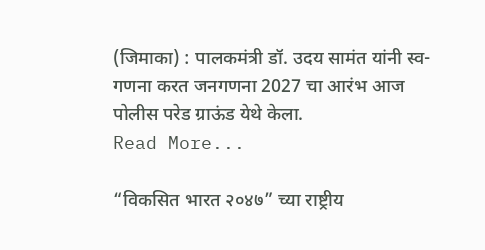(जिमाका) : पालकमंत्री डॉ. उदय सामंत यांनी स्व-गणना करत जनगणना 2027 चा आरंभ आज पोलीस परेड ग्राऊंड येथे केला.
Read More...

“विकसित भारत २०४७” च्या राष्ट्रीय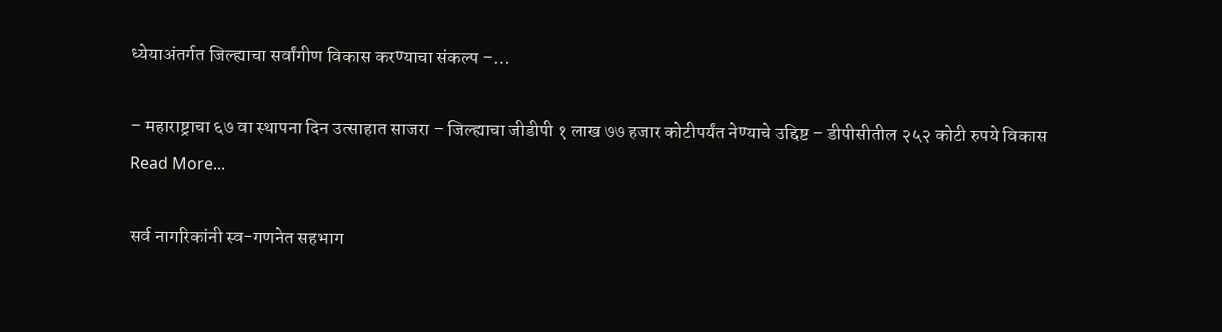ध्येयाअंतर्गत जिल्ह्याचा सर्वांगीण विकास करण्याचा संकल्प –…

– महाराष्ट्राचा ६७ वा स्थापना दिन उत्साहात साजरा – जिल्ह्याचा जीडीपी १ लाख ७७ हजार कोटीपर्यंत नेण्याचे उद्दिष्ट – डीपीसीतील २५२ कोटी रुपये विकास
Read More...

सर्व नागरिकांनी स्व-गणनेत सहभाग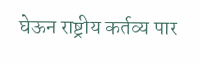घेऊन राष्ट्रीय कर्तव्य पार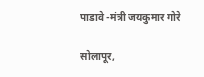पाडावे -मंत्री जयकुमार गोरे

सोलापूर,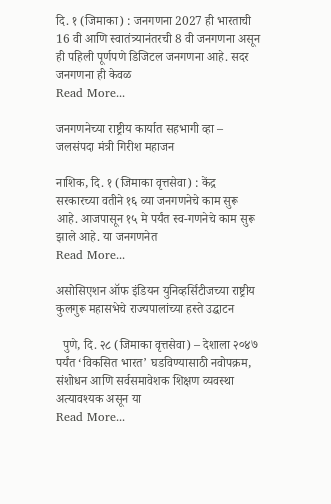दि. १ (जिमाका) : जनगणना 2027 ही भारताची 16 वी आणि स्वातंत्र्यानंतरची 8 वी जनगणना असून ही पहिली पूर्णपणे डिजिटल जनगणना आहे. सदर जनगणना ही केवळ
Read More...

जनगणनेच्या राष्ट्रीय कार्यात सहभागी व्हा – जलसंपदा मंत्री गिरीश महाजन

नाशिक, दि. १ (जिमाका वृत्तसेवा) : केंद्र सरकारच्या वतीने १६ व्या जनगणनेचे काम सुरू आहे. आजपासून १५ मे पर्यंत स्व-गणनेचे काम सुरू झाले आहे. या जनगणनेत
Read More...

असोसिएशन ऑफ इंडियन युनिव्हर्सिटीजच्या राष्ट्रीय कुलगुरू महासभेचे राज्यपालांच्या हस्ते उद्घाटन

  पुणे, दि. २८ (जिमाका वृत्तसेवा) – देशाला २०४७ पर्यंत ‘विकसित भारत’ घडविण्यासाठी नवोपक्रम, संशोधन आणि सर्वसमावेशक शिक्षण व्यवस्था अत्यावश्यक असून या
Read More...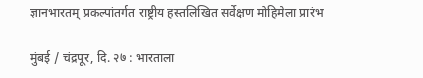ज्ञानभारतम् प्रकल्पांतर्गत राष्ट्रीय हस्तलिखित सर्वेक्षण मोहिमेला प्रारंभ

मुंबई / चंद्रपूर, दि. २७ : भारताला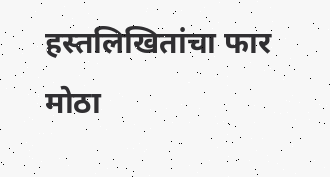हस्तलिखितांचा फार मोठा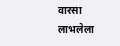वारसा लाभलेला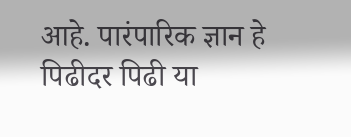आहे. पारंपारिक ज्ञान हे पिढीदर पिढी या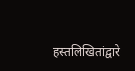हस्तलिखितांद्वारे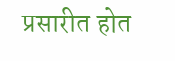प्रसारीत होत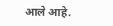आले आहे.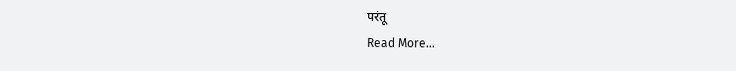परंतू
Read More...